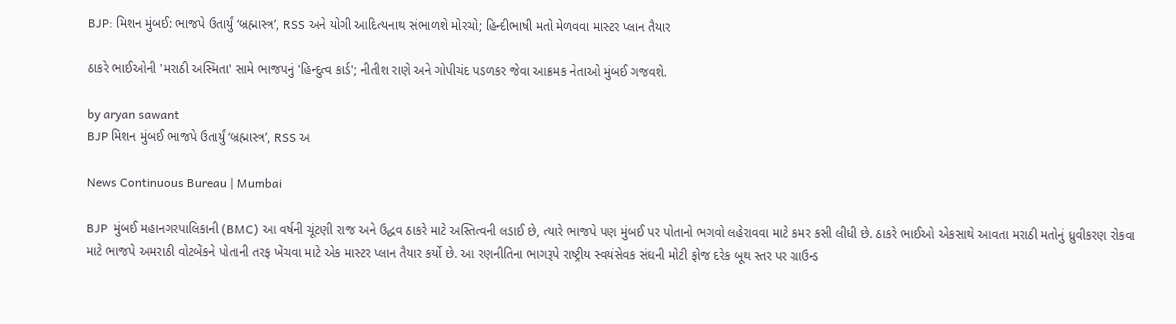BJP: મિશન મુંબઈ: ભાજપે ઉતાર્યું ‘બ્રહ્માસ્ત્ર’, RSS અને યોગી આદિત્યનાથ સંભાળશે મોરચો; હિન્દીભાષી મતો મેળવવા માસ્ટર પ્લાન તૈયાર

ઠાકરે ભાઈઓની 'મરાઠી અસ્મિતા' સામે ભાજપનું 'હિન્દુત્વ કાર્ડ'; નીતીશ રાણે અને ગોપીચંદ પડળકર જેવા આક્રમક નેતાઓ મુંબઈ ગજવશે.

by aryan sawant
BJP મિશન મુંબઈ ભાજપે ઉતાર્યું ‘બ્રહ્માસ્ત્ર’, RSS અ

News Continuous Bureau | Mumbai

BJP  મુંબઈ મહાનગરપાલિકાની (BMC) આ વર્ષની ચૂંટણી રાજ અને ઉદ્ધવ ઠાકરે માટે અસ્તિત્વની લડાઈ છે, ત્યારે ભાજપે પણ મુંબઈ પર પોતાનો ભગવો લહેરાવવા માટે કમર કસી લીધી છે. ઠાકરે ભાઈઓ એકસાથે આવતા મરાઠી મતોનું ધ્રુવીકરણ રોકવા માટે ભાજપે અમરાઠી વોટબેંકને પોતાની તરફ ખેંચવા માટે એક માસ્ટર પ્લાન તૈયાર કર્યો છે. આ રણનીતિના ભાગરૂપે રાષ્ટ્રીય સ્વયંસેવક સંઘની મોટી ફોજ દરેક બૂથ સ્તર પર ગ્રાઉન્ડ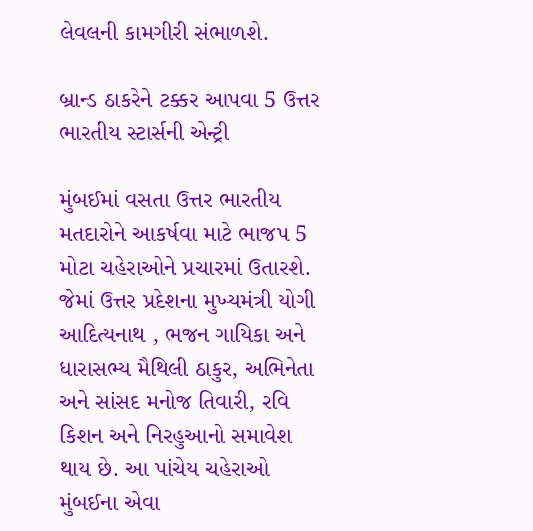લેવલની કામગીરી સંભાળશે.

બ્રાન્ડ ઠાકરેને ટક્કર આપવા 5 ઉત્તર ભારતીય સ્ટાર્સની એન્ટ્રી

મુંબઈમાં વસતા ઉત્તર ભારતીય મતદારોને આકર્ષવા માટે ભાજપ 5 મોટા ચહેરાઓને પ્રચારમાં ઉતારશે. જેમાં ઉત્તર પ્રદેશના મુખ્યમંત્રી યોગી આદિત્યનાથ , ભજન ગાયિકા અને ધારાસભ્ય મૈથિલી ઠાકુર, અભિનેતા અને સાંસદ મનોજ તિવારી, રવિ કિશન અને નિરહુઆનો સમાવેશ થાય છે. આ પાંચેય ચહેરાઓ મુંબઈના એવા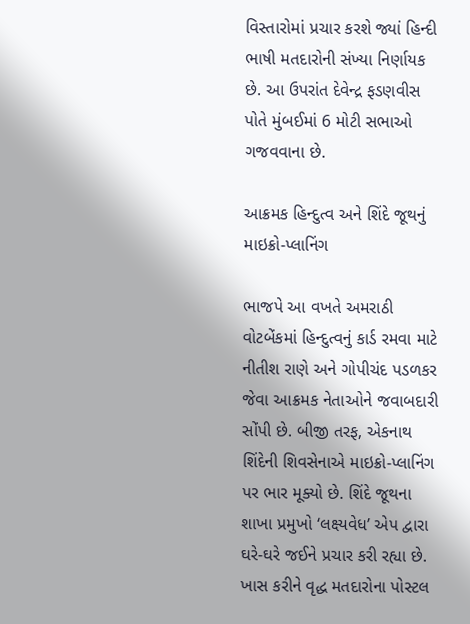વિસ્તારોમાં પ્રચાર કરશે જ્યાં હિન્દી ભાષી મતદારોની સંખ્યા નિર્ણાયક છે. આ ઉપરાંત દેવેન્દ્ર ફડણવીસ પોતે મુંબઈમાં 6 મોટી સભાઓ ગજવવાના છે.

આક્રમક હિન્દુત્વ અને શિંદે જૂથનું માઇક્રો-પ્લાનિંગ

ભાજપે આ વખતે અમરાઠી વોટબેંકમાં હિન્દુત્વનું કાર્ડ રમવા માટે નીતીશ રાણે અને ગોપીચંદ પડળકર જેવા આક્રમક નેતાઓને જવાબદારી સોંપી છે. બીજી તરફ, એકનાથ શિંદેની શિવસેનાએ માઇક્રો-પ્લાનિંગ પર ભાર મૂક્યો છે. શિંદે જૂથના શાખા પ્રમુખો ‘લક્ષ્યવેધ’ એપ દ્વારા ઘરે-ઘરે જઈને પ્રચાર કરી રહ્યા છે. ખાસ કરીને વૃદ્ધ મતદારોના પોસ્ટલ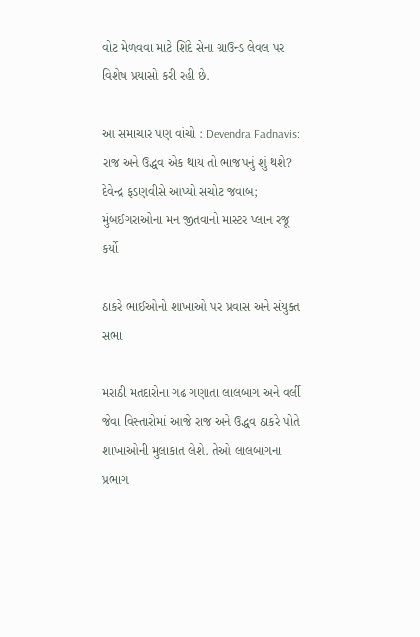વોટ મેળવવા માટે શિંદે સેના ગ્રાઉન્ડ લેવલ પર વિશેષ પ્રયાસો કરી રહી છે.

આ સમાચાર પણ વાંચો : Devendra Fadnavis: રાજ અને ઉદ્ધવ એક થાય તો ભાજપનું શું થશે? દેવેન્દ્ર ફડણવીસે આપ્યો સચોટ જવાબ; મુંબઈગરાઓના મન જીતવાનો માસ્ટર પ્લાન રજૂ કર્યો

ઠાકરે ભાઈઓનો શાખાઓ પર પ્રવાસ અને સંયુક્ત સભા

મરાઠી મતદારોના ગઢ ગણાતા લાલબાગ અને વર્લી જેવા વિસ્તારોમાં આજે રાજ અને ઉદ્ધવ ઠાકરે પોતે શાખાઓની મુલાકાત લેશે. તેઓ લાલબાગના પ્રભાગ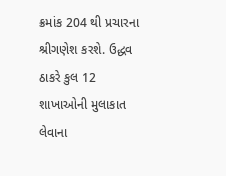ક્રમાંક 204 થી પ્રચારના શ્રીગણેશ કરશે. ઉદ્ધવ ઠાકરે કુલ 12 શાખાઓની મુલાકાત લેવાના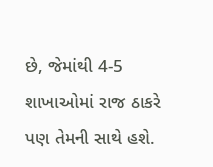છે, જેમાંથી 4-5 શાખાઓમાં રાજ ઠાકરે પણ તેમની સાથે હશે.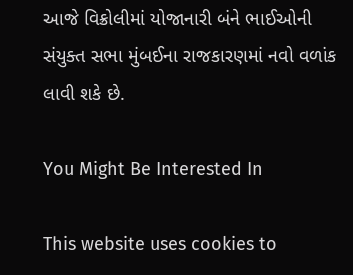આજે વિક્રોલીમાં યોજાનારી બંને ભાઈઓની સંયુક્ત સભા મુંબઈના રાજકારણમાં નવો વળાંક લાવી શકે છે.

You Might Be Interested In

This website uses cookies to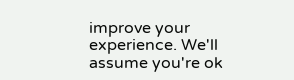improve your experience. We'll assume you're ok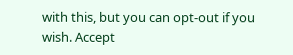with this, but you can opt-out if you wish. Accept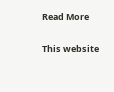Read More

This website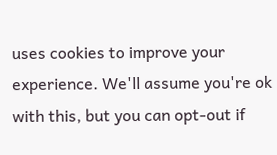uses cookies to improve your experience. We'll assume you're ok with this, but you can opt-out if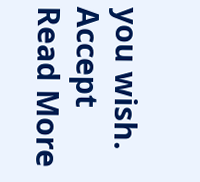you wish. Accept Read More